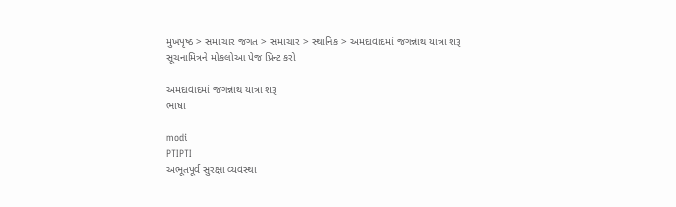મુખપૃષ્ઠ > સમાચાર જગત > સમાચાર > સ્થાનિક > અમદાવાદમાં જગન્નાથ યાત્રા શરૂ
સૂચનામિત્રને મોકલોઆ પેજ પ્રિન્ટ કરો

અમદાવાદમાં જગન્નાથ યાત્રા શરૂ
ભાષા

modi
PTIPTI
અભૂતપૂર્વ સુરક્ષા વ્યવસ્થા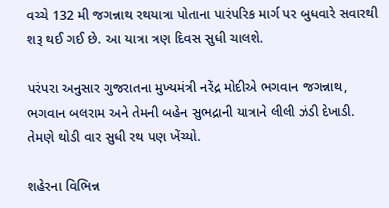વચ્ચે 132 મી જગન્નાથ રથયાત્રા પોતાના પારંપરિક માર્ગ પર બુધવારે સવારથી શરૂ થઈ ગઈ છે. આ યાત્રા ત્રણ દિવસ સુધી ચાલશે.

પરંપરા અનુસાર ગુજરાતના મુખ્યમંત્રી નરેંદ્ર મોદીએ ભગવાન જગન્નાથ, ભગવાન બલરામ અને તેમની બહેન સુભદ્રાની યાત્રાને લીલી ઝંડી દેખાડી. તેમણે થોડી વાર સુધી રથ પણ ખેંચ્યો.

શહેરના વિભિન્ન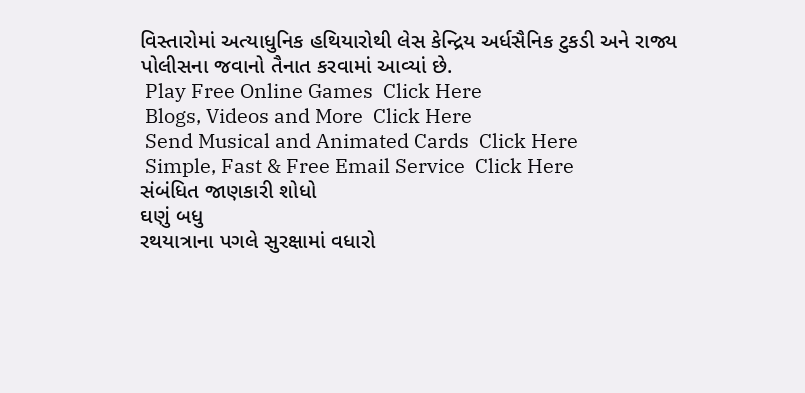વિસ્તારોમાં અત્યાધુનિક હથિયારોથી લેસ કેન્દ્રિય અર્ધસૈનિક ટુકડી અને રાજ્ય પોલીસના જવાનો તૈનાત કરવામાં આવ્યાં છે.
 Play Free Online Games  Click Here
 Blogs, Videos and More  Click Here
 Send Musical and Animated Cards  Click Here
 Simple, Fast & Free Email Service  Click Here
સંબંધિત જાણકારી શોધો
ઘણું બધુ
રથયાત્રાના પગલે સુરક્ષામાં વધારો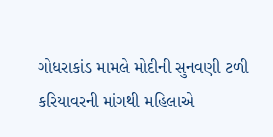ગોધરાકાંડ મામલે મોદીની સુનવણી ટળી
કરિયાવરની માંગથી મહિલાએ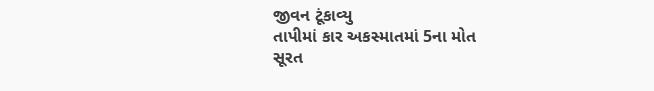જીવન ટૂંકાવ્યુ
તાપીમાં કાર અકસ્માતમાં 5ના મોત
સૂરત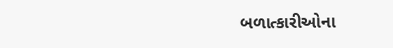બળાત્કારીઓના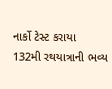નાર્કો ટેસ્ટ કરાયા
132મી રથયાત્રાની ભવ્ય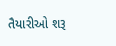તૈયારીઓ શરૂ